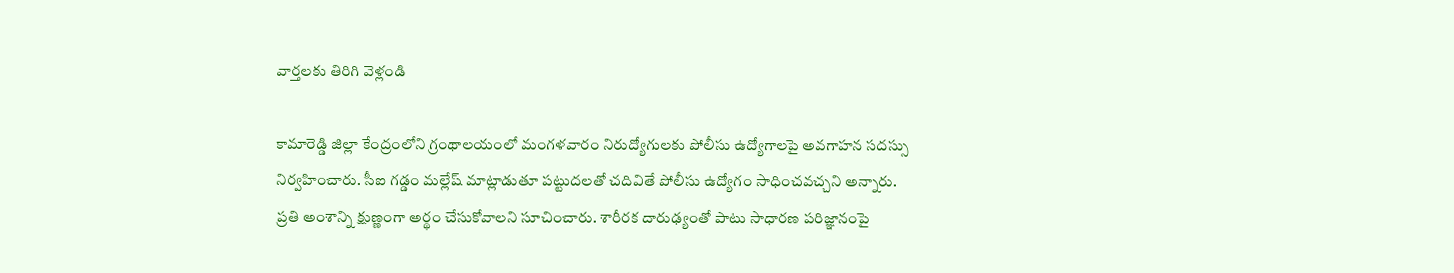వార్తలకు తిరిగి వెళ్లండి

కామారెడ్డి జిల్లా కేంద్రంలోని గ్రంథాలయంలో మంగళవారం నిరుద్యోగులకు పోలీసు ఉద్యోగాలపై అవగాహన సదస్సు నిర్వహించారు. సీఐ గడ్డం మల్లేష్ మాట్లాడుతూ పట్టుదలతో చదివితే పోలీసు ఉద్యోగం సాధించవచ్చని అన్నారు.
ప్రతి అంశాన్ని క్షుణ్ణంగా అర్థం చేసుకోవాలని సూచించారు. శారీరక దారుఢ్యంతో పాటు సాధారణ పరిజ్ఞానంపై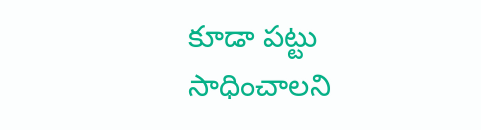కూడా పట్టు సాధించాలని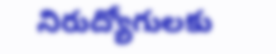నిరుద్యోగులకు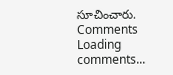సూచించారు.
Comments
Loading comments...